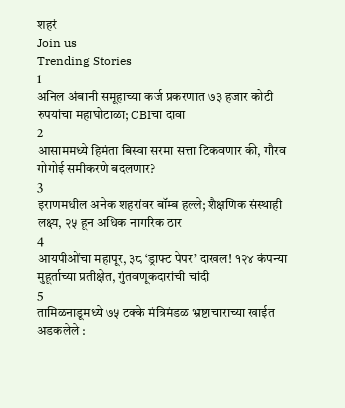शहरं
Join us
Trending Stories
1
अनिल अंबानी समूहाच्या कर्ज प्रकरणात ७३ हजार कोटी रुपयांचा महाघोटाळा; CBIचा दावा
2
आसाममध्ये हिमंता बिस्वा सरमा सत्ता टिकवणार की, गौरव गोगोई समीकरणे बदलणार?
3
इराणमधील अनेक शहरांवर बॉम्ब हल्ले; शैक्षणिक संस्थाही लक्ष्य, २५ हून अधिक नागरिक ठार
4
आयपीओंचा महापूर, ३८ ‘ड्राफ्ट पेपर’ दाखल! १२४ कंपन्या मुहूर्ताच्या प्रतीक्षेत, गुंतवणूकदारांची चांदी
5
तामिळनाडूमध्ये ७५ टक्के मंत्रिमंडळ भ्रष्टाचाराच्या खाईत अडकलेले :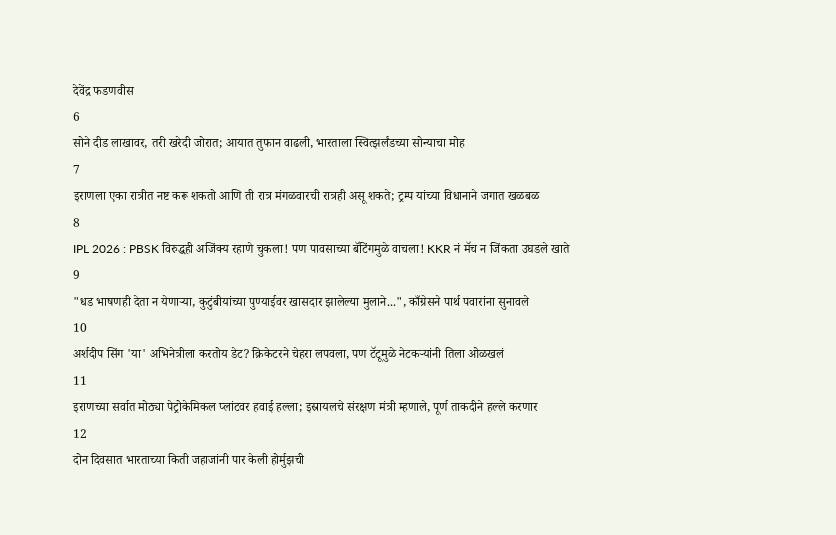देवेंद्र फडणवीस
6
सोने दीड लाखावर, तरी खरेदी जोरात; आयात तुफान वाढली, भारताला स्वित्झर्लंडच्या सोन्याचा मोह
7
इराणला एका रात्रीत नष्ट करू शकतो आणि ती रात्र मंगळवारची रात्रही असू शकते; ट्रम्प यांच्या विधानाने जगात खळबळ
8
IPL 2026 : PBSK विरुद्धही अजिंक्य रहाणे चुकला! पण पावसाच्या बॅटिंगमुळे वाचला! KKR नं मॅच न जिंकता उघडले खाते
9
"धड भाषणही देता न येणाऱ्या, कुटुंबीयांच्या पुण्याईवर खासदार झालेल्या मुलाने...", काँग्रेसने पार्थ पवारांना सुनावले
10
अर्शदीप सिंग 'या' अभिनेत्रीला करतोय डेट? क्रिकेटरने चेहरा लपवला, पण टॅटूमुळे नेटकऱ्यांनी तिला ओळखलं
11
इराणच्या सर्वात मोठ्या पेट्रोकेमिकल प्लांटवर हवाई हल्ला; इस्रायलचे संरक्षण मंत्री म्हणाले, पूर्ण ताकदीने हल्ले करणार
12
दोन दिवसात भारताच्या किती जहाजांनी पार केली होर्मुझची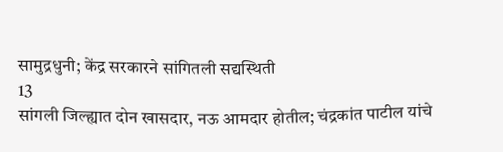सामुद्रधुनी; केंद्र सरकारने सांगितली सद्यस्थिती
13
सांगली जिल्ह्यात दोन खासदार, नऊ आमदार होतील; चंद्रकांत पाटील यांचे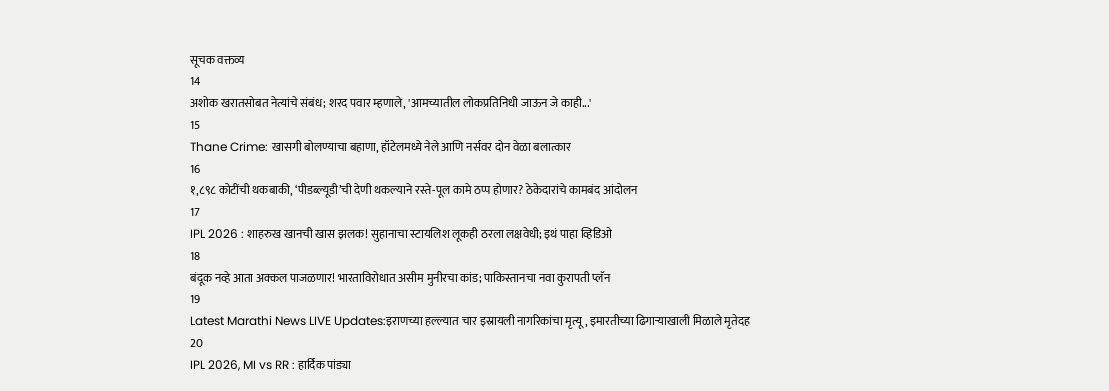सूचक वक्तव्य
14
अशोक खरातसोबत नेत्यांचे संबंध; शरद पवार म्हणाले, 'आमच्यातील लोकप्रतिनिधी जाऊन जे काही...'
15
Thane Crime: खासगी बोलण्याचा बहाणा, हॉटेलमध्ये नेले आणि नर्सवर दोन वेळा बलात्कार
16
१,८९८ कोटींची थकबाकी, ‘पीडब्ल्यूडी’ची देणी थकल्याने रस्ते-पूल कामे ठप्प होणार? ठेकेदारांचे कामबंद आंदोलन
17
IPL 2026 : शाहरुख खानची खास झलक! सुहानाचा स्टायलिश लूकही ठरला लक्षवेधी; इथं पाहा व्हिडिओ
18
बंदूक नव्हे आता अक्कल पाजळणार! भारताविरोधात असीम मुनीरचा कांड; पाकिस्तानचा नवा कुरापती प्लॅन
19
Latest Marathi News LIVE Updates:इराणच्या हल्ल्यात चार इस्रायली नागरिकांचा मृत्यू, इमारतीच्या ढिगाऱ्याखाली मिळाले मृतेदह
20
IPL 2026, MI vs RR : हार्दिक पांड्या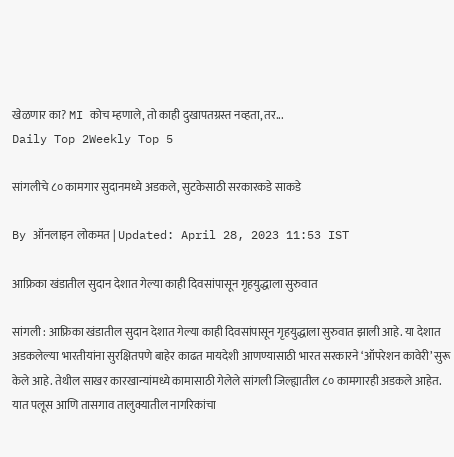खेळणार का? MI कोच म्हणाले, तो काही दुखापतग्रस्त नव्हता, तर...
Daily Top 2Weekly Top 5

सांगलीचे ८० कामगार सुदानमध्ये अडकले, सुटकेसाठी सरकारकडे साकडे

By ऑनलाइन लोकमत | Updated: April 28, 2023 11:53 IST

आफ्रिका खंडातील सुदान देशात गेल्या काही दिवसांपासून गृहयुद्धाला सुरुवात

सांगली : आफ्रिका खंडातील सुदान देशात गेल्या काही दिवसांपासून गृहयुद्धाला सुरुवात झाली आहे. या देशात अडकलेल्या भारतीयांना सुरक्षितपणे बाहेर काढत मायदेशी आणण्यासाठी भारत सरकारने ‘ऑपरेशन कावेरी’ सुरू केले आहे. तेथील साखर कारखान्यांमध्ये कामासाठी गेलेले सांगली जिल्ह्यातील ८० कामगारही अडकले आहेत. यात पलूस आणि तासगाव तालुक्यातील नागरिकांचा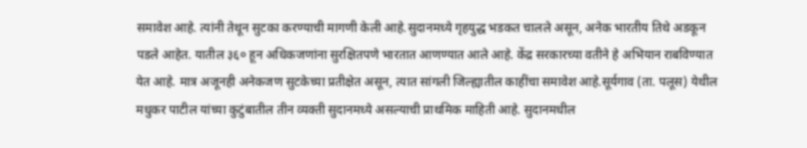समावेश आहे. त्यांनी तेथून सुटका करण्याची मागणी केली आहे.सुदानमध्ये गृहयुद्ध भडकत चालले असून, अनेक भारतीय तिथे अडकून पडले आहेत. यातील ३६० हून अधिकजणांना सुरक्षितपणे भारतात आणण्यात आले आहे. केंद्र सरकारच्या वतीने हे अभियान राबविण्यात येत आहे. मात्र अजूनही अनेकजण सुटकेच्या प्रतीक्षेत असून, त्यात सांगली जिल्ह्यातील काहींचा समावेश आहे.सूर्यगाव (ता. पलूस) येथील मधुकर पाटील यांच्या कुटुंबातील तीन व्यक्ती सुदानमध्ये असल्याची प्राथमिक माहिती आहे. सुदानमधील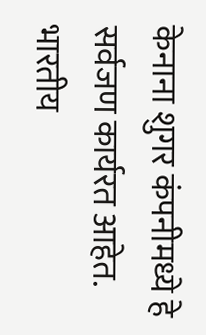केनाना शुगर कंपनीमध्ये हे सर्वजण कार्यरत आहेत. भारतीय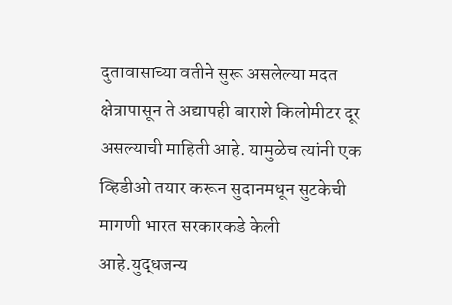दुतावासाच्या वतीने सुरू असलेल्या मदत क्षेत्रापासून ते अद्यापही बाराशे किलोमीटर दूर असल्याची माहिती आहे. यामुळेच त्यांनी एक व्हिडीओ तयार करून सुदानमधून सुटकेची मागणी भारत सरकारकडे केली आहे.युद्धजन्य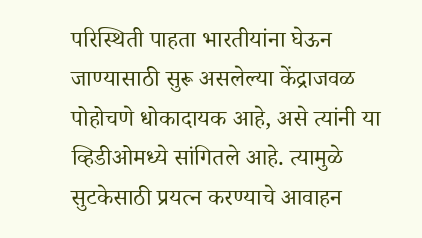परिस्थिती पाहता भारतीयांना घेऊन जाण्यासाठी सुरू असलेल्या केंद्राजवळ पोहोचणे धोकादायक आहे, असे त्यांनी या व्हिडीओमध्ये सांगितले आहे. त्यामुळे सुटकेसाठी प्रयत्न करण्याचे आवाहन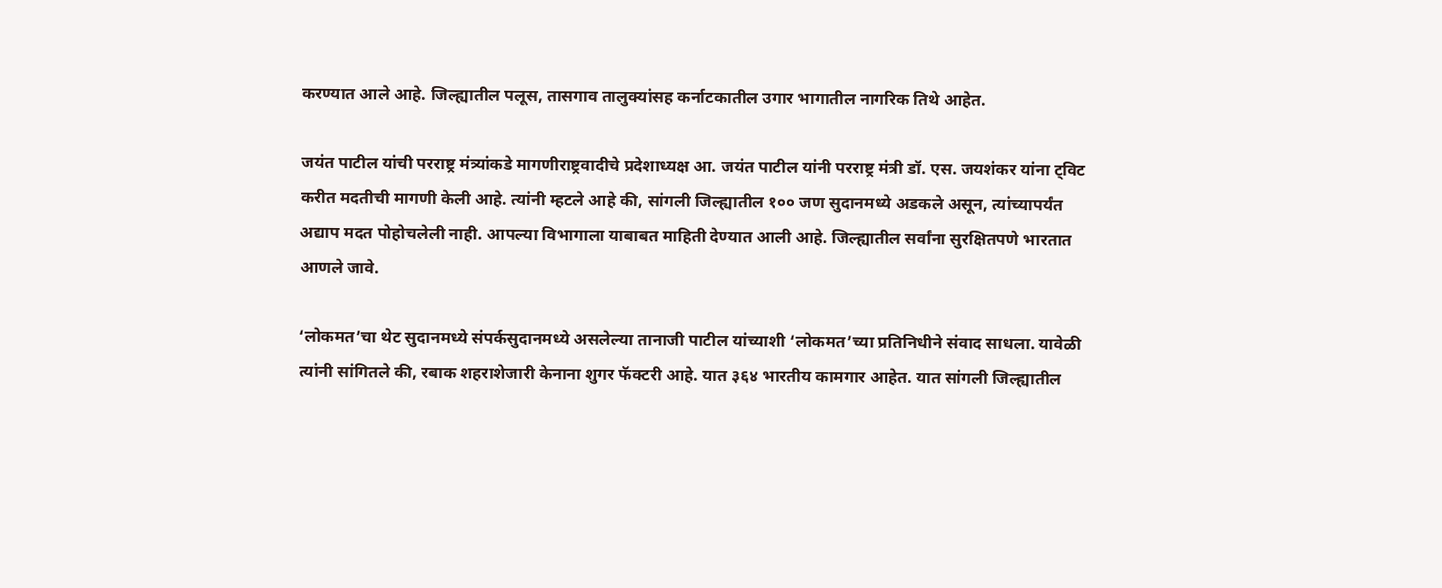करण्यात आले आहे. जिल्ह्यातील पलूस, तासगाव तालुक्यांसह कर्नाटकातील उगार भागातील नागरिक तिथे आहेत.

जयंत पाटील यांची परराष्ट्र मंत्र्यांकडे मागणीराष्ट्रवादीचे प्रदेशाध्यक्ष आ. जयंत पाटील यांनी परराष्ट्र मंत्री डॉ. एस. जयशंकर यांना ट्विट करीत मदतीची मागणी केली आहे. त्यांनी म्हटले आहे की, सांगली जिल्ह्यातील १०० जण सुदानमध्ये अडकले असून, त्यांच्यापर्यंत अद्याप मदत पोहोचलेली नाही. आपल्या विभागाला याबाबत माहिती देण्यात आली आहे. जिल्ह्यातील सर्वांना सुरक्षितपणे भारतात आणले जावे.

‘लोकमत’चा थेट सुदानमध्ये संपर्कसुदानमध्ये असलेल्या तानाजी पाटील यांच्याशी ‘लोकमत’च्या प्रतिनिधीने संवाद साधला. यावेळी त्यांनी सांगितले की, रबाक शहराशेजारी केनाना शुगर फॅक्टरी आहे. यात ३६४ भारतीय कामगार आहेत. यात सांगली जिल्ह्यातील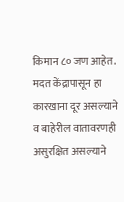किमान ८० जण आहेत. मदत केंद्रापासून हा कारखाना दूर असल्याने व बाहेरील वातावरणही असुरक्षित असल्याने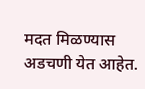मदत मिळण्यास अडचणी येत आहेत.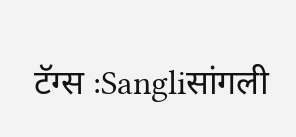टॅग्स :Sangliसांगली